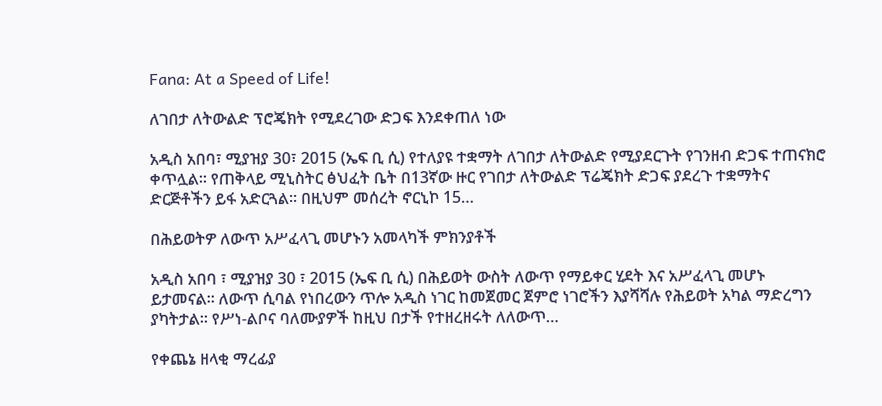Fana: At a Speed of Life!

ለገበታ ለትውልድ ፕሮጄክት የሚደረገው ድጋፍ እንደቀጠለ ነው

አዲስ አበባ፣ ሚያዝያ 30፣ 2015 (ኤፍ ቢ ሲ) የተለያዩ ተቋማት ለገበታ ለትውልድ የሚያደርጉት የገንዘብ ድጋፍ ተጠናክሮ ቀጥሏል፡፡ የጠቅላይ ሚኒስትር ፅህፈት ቤት በ13ኛው ዙር የገበታ ለትውልድ ፕሬጄክት ድጋፍ ያደረጉ ተቋማትና ድርጅቶችን ይፋ አድርጓል፡፡ በዚህም መሰረት ኖርኒኮ 15…

በሕይወትዎ ለውጥ አሥፈላጊ መሆኑን አመላካች ምክንያቶች

አዲስ አበባ ፣ ሚያዝያ 30 ፣ 2015 (ኤፍ ቢ ሲ) በሕይወት ውስት ለውጥ የማይቀር ሂደት እና አሥፈላጊ መሆኑ ይታመናል። ለውጥ ሲባል የነበረውን ጥሎ አዲስ ነገር ከመጀመር ጀምሮ ነገሮችን እያሻሻሉ የሕይወት አካል ማድረግን ያካትታል። የሥነ-ልቦና ባለሙያዎች ከዚህ በታች የተዘረዘሩት ለለውጥ…

የቀጨኔ ዘላቂ ማረፊያ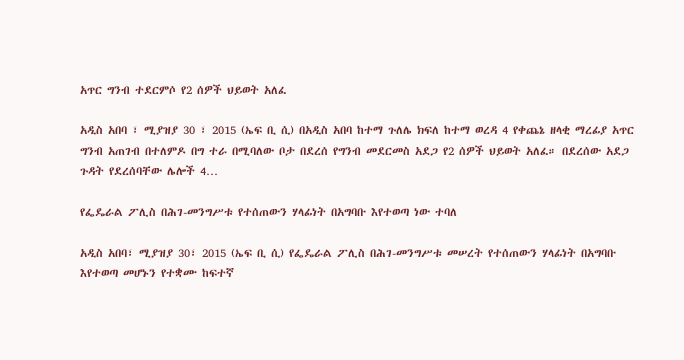አጥር ግንብ ተደርምሶ የ2 ሰዎች ህይወት አለፈ

አዲስ አበባ ፣ ሚያዝያ 30 ፣ 2015 (ኤፍ ቢ ሲ) በአዲስ አበባ ከተማ ጉለሌ ክፍለ ከተማ ወረዳ 4 የቀጨኔ ዘላቂ ማረፊያ አጥር ግንብ አጠገብ በተለምዶ በግ ተራ በሚባለው ቦታ በደረሰ የግንብ መደርመስ አደጋ የ2 ሰዎች ህይወት አለፈ። በደረሰው አደጋ ጉዳት የደረሰባቸው ሌሎች 4…

የፌዴራል ፖሊስ በሕገ-መንግሥቱ የተሰጠውን ሃላፊነት በአግባቡ እየተወጣ ነው ተባለ

አዲስ አበባ፣ ሚያዝያ 30፣ 2015 (ኤፍ ቢ ሲ) የፌዴራል ፖሊስ በሕገ-መንግሥቱ መሠረት የተሰጠውን ሃላፊነት በአግባቡ እየተወጣ መሆኑን የተቋሙ ከፍተኛ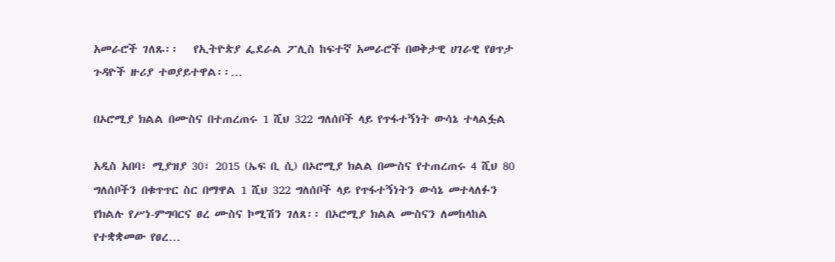አመራሮች ገለጹ፡፡   የኢትዮጵያ ፌደራል ፖሊስ ከፍተኛ አመራሮች በወቅታዊ ሀገራዊ የፀጥታ ጉዳዮች ዙሪያ ተወያይተዋል፡፡…

በኦሮሚያ ክልል በሙስና በተጠረጠሩ 1 ሺህ 322 ግለሰቦች ላይ የጥፋተኝነት ውሳኔ ተላልፏል

አዲስ አበባ፣ ሚያዝያ 30፣ 2015 (ኤፍ ቢ ሲ) በኦሮሚያ ክልል በሙስና የተጠረጠሩ 4 ሺህ 80 ግለሰቦችን በቁጥጥር ስር በማዋል 1 ሺህ 322 ግለሰቦች ላይ የጥፋተኝነትን ውሳኔ መተላለፉን የክልሉ የሥነ-ምግባርና ፀረ ሙስና ኮሚሽን ገለጸ፡፡ በኦሮሚያ ክልል ሙስናን ለመከላከል  የተቋቋመው የፀረ…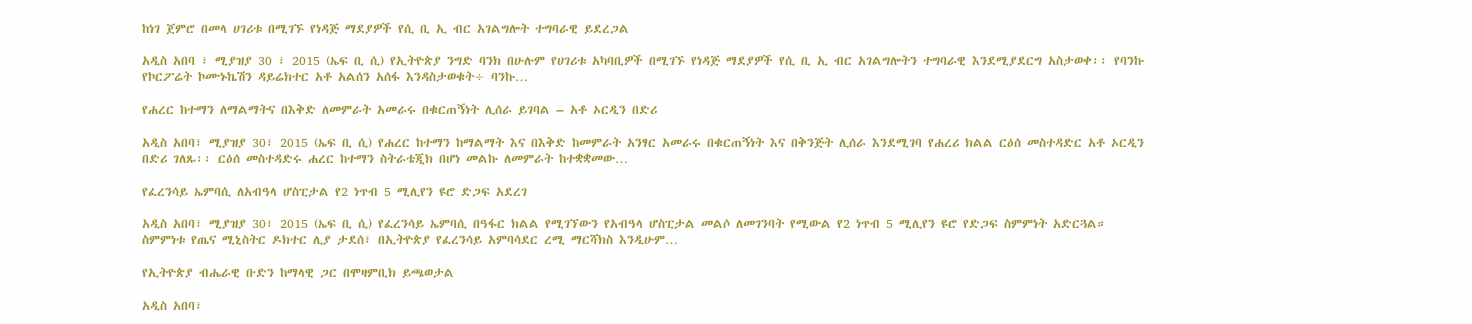ከነገ ጀምሮ በመላ ሀገሪቱ በሚገኙ የነዳጅ ማደያዎች የሲ ቢ ኢ ብር አገልግሎት ተግባራዊ ይደረጋል

አዲስ አበባ ፣ ሚያዝያ 30 ፣ 2015 (ኤፍ ቢ ሲ) የኢትዮጵያ ንግድ ባንክ በሁሉም የሀገሪቱ አካባቢዎች በሚገኙ የነዳጅ ማደያዎች የሲ ቢ ኢ ብር አገልግሎትን ተግባራዊ እንደሚያደርግ አስታወቀ፡፡ የባንኩ የኮርፖሬት ኮሙኑኬሽን ዳይሬክተር አቶ አልሰን አሰፋ እንዳስታወቁት÷ ባንኩ…

የሐረር ከተማን ለማልማትና በእቅድ ለመምራት አመራሩ በቁርጠኝነት ሊሰራ ይገባል – አቶ ኦርዲን በድሪ

አዲስ አበባ፣ ሚያዝያ 30፣ 2015 (ኤፍ ቢ ሲ) የሐረር ከተማን ከማልማት እና በእቅድ ከመምራት አንፃር አመራሩ በቁርጠኝነት እና በቅንጅት ሊሰራ እንደሚገባ የሐረሪ ክልል ርዕሰ መስተዳድር አቶ ኦርዲን በድሪ ገለጹ፡፡ ርዕሰ መስተዳድሩ ሐረር ከተማን ስትራቴጂክ በሆነ መልኩ ለመምራት ከተቋቋመው…

የፈረንሳይ ኤምባሲ ለአብዓላ ሆስፒታል የ2 ነጥብ 5 ሚሊየን ዩሮ ድጋፍ አደረገ

አዲስ አበባ፣ ሚያዝያ 30፣ 2015 (ኤፍ ቢ ሲ) የፈረንሳይ ኤምባሲ በዓፋር ክልል የሚገኘውን የአብዓላ ሆስፒታል መልሶ ለመገንባት የሚውል የ2 ነጥብ 5 ሚሊየን ዩሮ የድጋፍ ስምምነት አድርጓል። ስምምነቱ የጤና ሚኒስትር ዶክተር ሊያ ታደሰ፣ በኢትዮጵያ የፈረንሳይ አምባሳደር ረሚ ማርሻክስ እንዲሁም…

የኢትዮጵያ ብሔራዊ ቡድን ከማላዊ ጋር በሞዛምቢክ ይጫወታል

አዲስ አበባ፣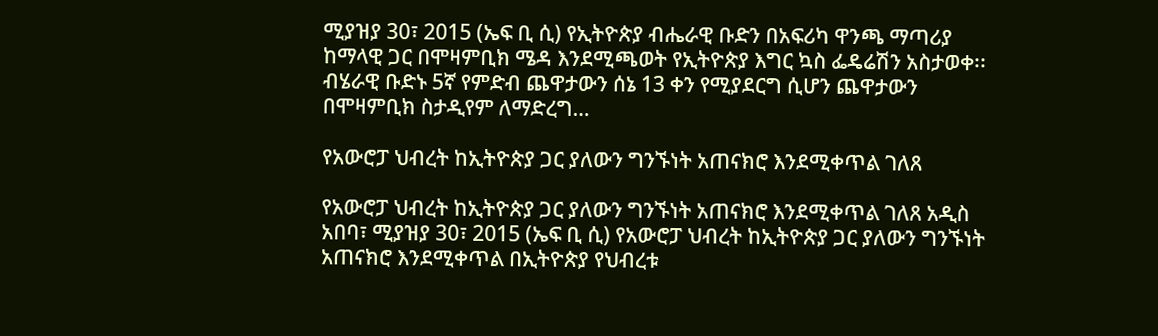ሚያዝያ 30፣ 2015 (ኤፍ ቢ ሲ) የኢትዮጵያ ብሔራዊ ቡድን በአፍሪካ ዋንጫ ማጣሪያ ከማላዊ ጋር በሞዛምቢክ ሜዳ እንደሚጫወት የኢትዮጵያ እግር ኳስ ፌዴሬሽን አስታወቀ፡፡ ብሄራዊ ቡድኑ 5ኛ የምድብ ጨዋታውን ሰኔ 13 ቀን የሚያደርግ ሲሆን ጨዋታውን በሞዛምቢክ ስታዲየም ለማድረግ…

የአውሮፓ ህብረት ከኢትዮጵያ ጋር ያለውን ግንኙነት አጠናክሮ እንደሚቀጥል ገለጸ

የአውሮፓ ህብረት ከኢትዮጵያ ጋር ያለውን ግንኙነት አጠናክሮ እንደሚቀጥል ገለጸ አዲስ አበባ፣ ሚያዝያ 30፣ 2015 (ኤፍ ቢ ሲ) የአውሮፓ ህብረት ከኢትዮጵያ ጋር ያለውን ግንኙነት አጠናክሮ እንደሚቀጥል በኢትዮጵያ የህብረቱ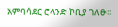አምባሳደር ሮላንድ ኮቢያ ገለፁ፡፡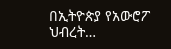በኢትዮጵያ የአውሮፖ ህብረት…